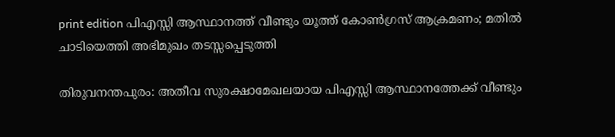print edition പിഎസ്സി ആസ്ഥാനത്ത് വീണ്ടും യൂത്ത് കോൺഗ്രസ് ആക്രമണം; മതിൽ ചാടിയെത്തി അഭിമുഖം തടസ്സപ്പെടുത്തി

തിരുവനന്തപുരം: അതീവ സുരക്ഷാമേഖലയായ പിഎസ്സി ആസ്ഥാനത്തേക്ക് വീണ്ടും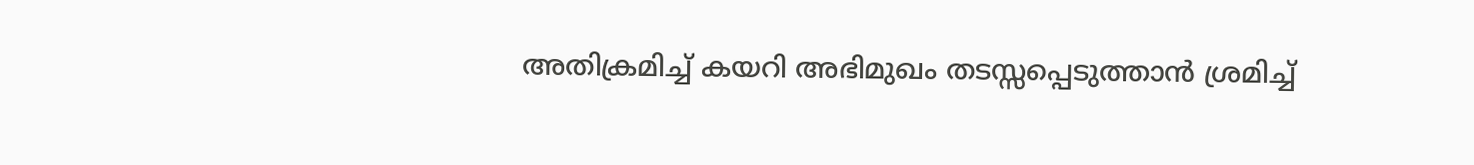അതിക്രമിച്ച് കയറി അഭിമുഖം തടസ്സപ്പെടുത്താൻ ശ്രമിച്ച്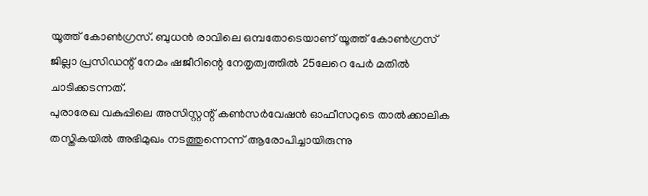യൂത്ത് കോൺഗ്രസ്. ബുധൻ രാവിലെ ഒമ്പതോടെയാണ് യൂത്ത് കോൺഗ്രസ് ജില്ലാ പ്രസിഡന്റ് നേമം ഷജീറിന്റെ നേതൃത്വത്തിൽ 25ലേറെ പേർ മതിൽ ചാടിക്കടന്നത്.
പുരാരേഖ വകുപ്പിലെ അസിസ്റ്റന്റ് കൺസർവേഷൻ ഓഫീസറുടെ താൽക്കാലിക തസ്തികയിൽ അഭിമുഖം നടത്തുന്നെന്ന് ആരോപിച്ചായിരുന്നു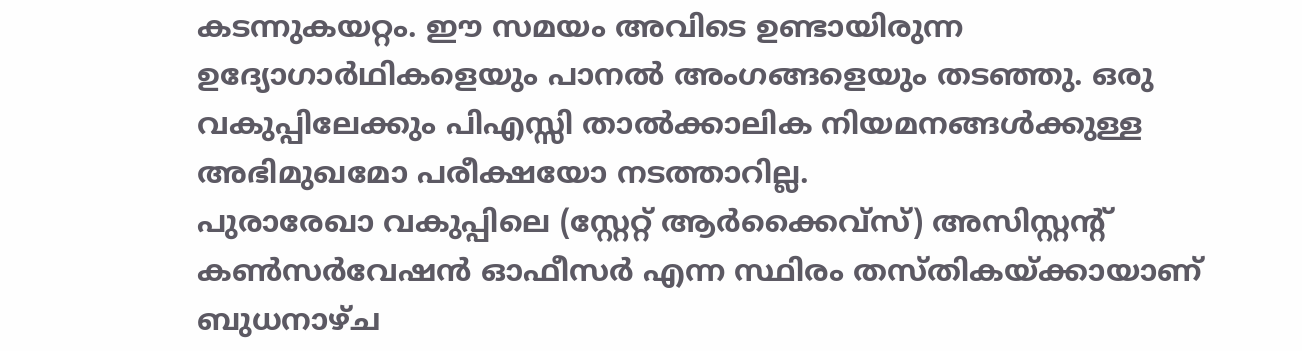കടന്നുകയറ്റം. ഈ സമയം അവിടെ ഉണ്ടായിരുന്ന ഉദ്യോഗാർഥികളെയും പാനൽ അംഗങ്ങളെയും തടഞ്ഞു. ഒരു വകുപ്പിലേക്കും പിഎസ്സി താൽക്കാലിക നിയമനങ്ങൾക്കുള്ള അഭിമുഖമോ പരീക്ഷയോ നടത്താറില്ല.
പുരാരേഖാ വകുപ്പിലെ (സ്റ്റേറ്റ് ആർക്കൈവ്സ്) അസിസ്റ്റന്റ് കൺസർവേഷൻ ഓഫീസർ എന്ന സ്ഥിരം തസ്തികയ്ക്കായാണ് ബുധനാഴ്ച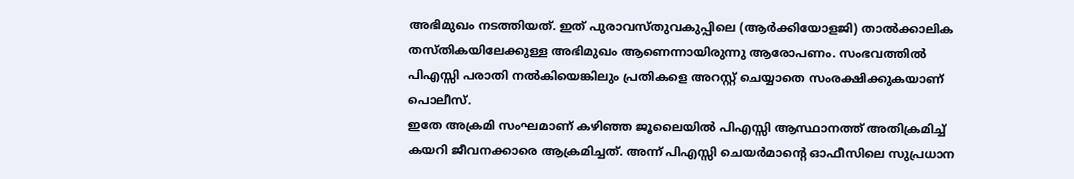അഭിമുഖം നടത്തിയത്. ഇത് പുരാവസ്തുവകുപ്പിലെ (ആർക്കിയോളജി) താൽക്കാലിക തസ്തികയിലേക്കുള്ള അഭിമുഖം ആണെന്നായിരുന്നു ആരോപണം. സംഭവത്തിൽ പിഎസ്സി പരാതി നൽകിയെങ്കിലും പ്രതികളെ അറസ്റ്റ് ചെയ്യാതെ സംരക്ഷിക്കുകയാണ് പൊലീസ്.
ഇതേ അക്രമി സംഘമാണ് കഴിഞ്ഞ ജൂലൈയിൽ പിഎസ്സി ആസ്ഥാനത്ത് അതിക്രമിച്ച് കയറി ജീവനക്കാരെ ആക്രമിച്ചത്. അന്ന് പിഎസ്സി ചെയർമാന്റെ ഓഫീസിലെ സുപ്രധാന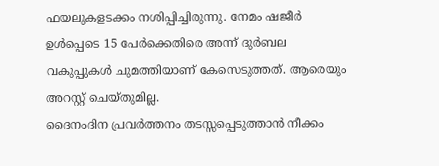ഫയലുകളടക്കം നശിപ്പിച്ചിരുന്നു. നേമം ഷജീർ ഉൾപ്പെടെ 15 പേർക്കെതിരെ അന്ന് ദുർബല വകുപ്പുകൾ ചുമത്തിയാണ് കേസെടുത്തത്. ആരെയും അറസ്റ്റ് ചെയ്തുമില്ല.
ദൈനംദിന പ്രവർത്തനം തടസ്സപ്പെടുത്താൻ നീക്കം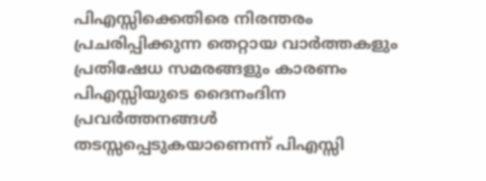പിഎസ്സിക്കെതിരെ നിരന്തരം പ്രചരിപ്പിക്കുന്ന തെറ്റായ വാർത്തകളും പ്രതിഷേധ സമരങ്ങളും കാരണം പിഎസ്സിയുടെ ദൈനംദിന പ്രവർത്തനങ്ങൾ തടസ്സപ്പെടുകയാണെന്ന് പിഎസ്സി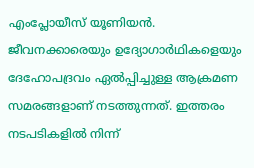എംപ്ലോയീസ് യൂണിയൻ. ജീവനക്കാരെയും ഉദ്യോഗാർഥികളെയും ദേഹോപദ്രവം ഏൽപ്പിച്ചുള്ള ആക്രമണ സമരങ്ങളാണ് നടത്തുന്നത്. ഇത്തരം നടപടികളിൽ നിന്ന്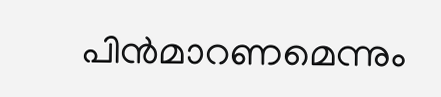പിൻമാറണമെന്നും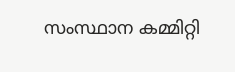സംസ്ഥാന കമ്മിറ്റി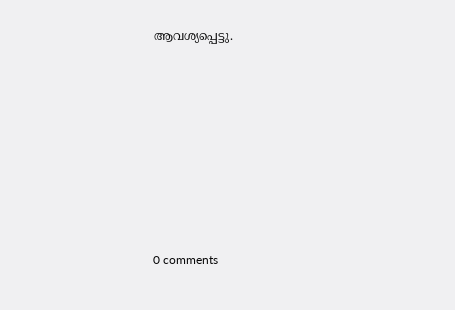ആവശ്യപ്പെട്ടു.









0 comments